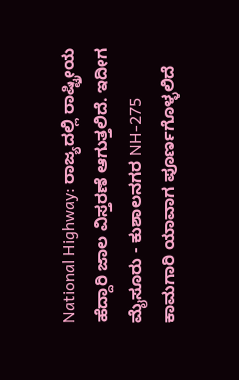National Highway: ರಾಜ್ಯದಲ್ಲಿ ರಾಷ್ಟ್ರೀಯ ಹೆದ್ದಾರಿ ಜಾಲ ವಿಸ್ತರಣೆ ಆಗುತ್ತಲಿದೆ. ಇದೀಗ ಮೈಸೂರು - ಕುಶಾಲನಗರ NH-275 ಕಾಮಗಾರಿ ಯಾವಾಗ ಪೂರ್ಣಗೊಳ್ಳಲಿದೆ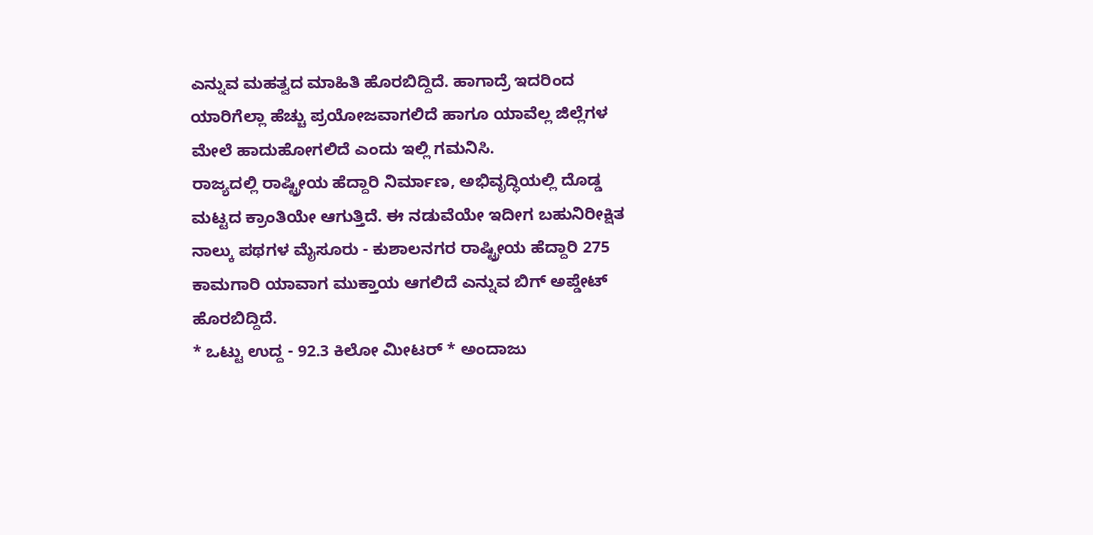ಎನ್ನುವ ಮಹತ್ವದ ಮಾಹಿತಿ ಹೊರಬಿದ್ದಿದೆ. ಹಾಗಾದ್ರೆ ಇದರಿಂದ ಯಾರಿಗೆಲ್ಲಾ ಹೆಚ್ಚು ಪ್ರಯೋಜವಾಗಲಿದೆ ಹಾಗೂ ಯಾವೆಲ್ಲ ಜಿಲ್ಲೆಗಳ ಮೇಲೆ ಹಾದುಹೋಗಲಿದೆ ಎಂದು ಇಲ್ಲಿ ಗಮನಿಸಿ.
ರಾಜ್ಯದಲ್ಲಿ ರಾಷ್ಟ್ರೀಯ ಹೆದ್ದಾರಿ ನಿರ್ಮಾಣ, ಅಭಿವೃದ್ಧಿಯಲ್ಲಿ ದೊಡ್ಡ ಮಟ್ಟದ ಕ್ರಾಂತಿಯೇ ಆಗುತ್ತಿದೆ. ಈ ನಡುವೆಯೇ ಇದೀಗ ಬಹುನಿರೀಕ್ಷಿತ ನಾಲ್ಕು ಪಥಗಳ ಮೈಸೂರು - ಕುಶಾಲನಗರ ರಾಷ್ಟ್ರೀಯ ಹೆದ್ದಾರಿ 275 ಕಾಮಗಾರಿ ಯಾವಾಗ ಮುಕ್ತಾಯ ಆಗಲಿದೆ ಎನ್ನುವ ಬಿಗ್ ಅಪ್ಡೇಟ್ ಹೊರಬಿದ್ದಿದೆ.
* ಒಟ್ಟು ಉದ್ದ - 92.3 ಕಿಲೋ ಮೀಟರ್ * ಅಂದಾಜು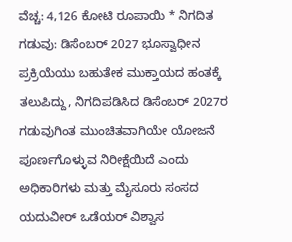ವೆಚ್ಚ: 4,126 ಕೋಟಿ ರೂಪಾಯಿ * ನಿಗದಿತ ಗಡುವು: ಡಿಸೆಂಬರ್ 2027 ಭೂಸ್ವಾಧೀನ ಪ್ರಕ್ರಿಯೆಯು ಬಹುತೇಕ ಮುಕ್ತಾಯದ ಹಂತಕ್ಕೆ ತಲುಪಿದ್ದು, ನಿಗದಿಪಡಿಸಿದ ಡಿಸೆಂಬರ್ 2027ರ ಗಡುವುಗಿಂತ ಮುಂಚಿತವಾಗಿಯೇ ಯೋಜನೆ ಪೂರ್ಣಗೊಳ್ಳುವ ನಿರೀಕ್ಷೆಯಿದೆ ಎಂದು ಅಧಿಕಾರಿಗಳು ಮತ್ತು ಮೈಸೂರು ಸಂಸದ ಯದುವೀರ್ ಒಡೆಯರ್ ವಿಶ್ವಾಸ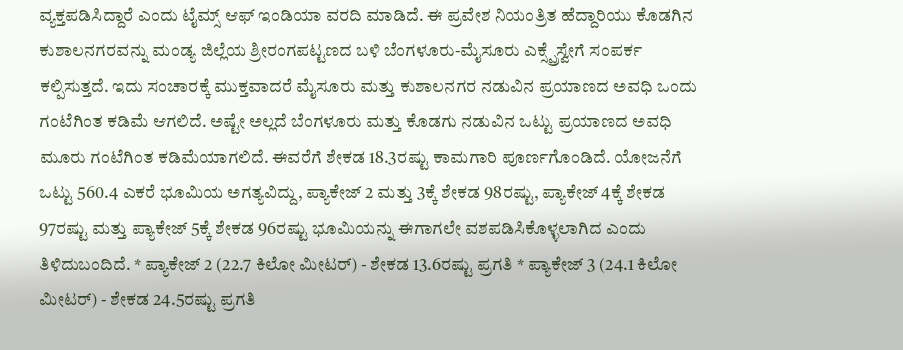ವ್ಯಕ್ತಪಡಿಸಿದ್ದಾರೆ ಎಂದು ಟೈಮ್ಸ್ ಆಫ್ ಇಂಡಿಯಾ ವರದಿ ಮಾಡಿದೆ. ಈ ಪ್ರವೇಶ ನಿಯಂತ್ರಿತ ಹೆದ್ದಾರಿಯು ಕೊಡಗಿನ ಕುಶಾಲನಗರವನ್ನು ಮಂಡ್ಯ ಜಿಲ್ಲೆಯ ಶ್ರೀರಂಗಪಟ್ಟಣದ ಬಳಿ ಬೆಂಗಳೂರು-ಮೈಸೂರು ಎಕ್ಸ್ಪ್ರೆಸ್ವೇಗೆ ಸಂಪರ್ಕ ಕಲ್ಪಿಸುತ್ತದೆ. ಇದು ಸಂಚಾರಕ್ಕೆ ಮುಕ್ತವಾದರೆ ಮೈಸೂರು ಮತ್ತು ಕುಶಾಲನಗರ ನಡುವಿನ ಪ್ರಯಾಣದ ಅವಧಿ ಒಂದು ಗಂಟೆಗಿಂತ ಕಡಿಮೆ ಆಗಲಿದೆ. ಅಷ್ಟೇ ಅಲ್ಲದೆ ಬೆಂಗಳೂರು ಮತ್ತು ಕೊಡಗು ನಡುವಿನ ಒಟ್ಟು ಪ್ರಯಾಣದ ಅವಧಿ ಮೂರು ಗಂಟೆಗಿಂತ ಕಡಿಮೆಯಾಗಲಿದೆ. ಈವರೆಗೆ ಶೇಕಡ 18.3ರಷ್ಟು ಕಾಮಗಾರಿ ಪೂರ್ಣಗೊಂಡಿದೆ. ಯೋಜನೆಗೆ ಒಟ್ಟು 560.4 ಎಕರೆ ಭೂಮಿಯ ಅಗತ್ಯವಿದ್ದು, ಪ್ಯಾಕೇಜ್ 2 ಮತ್ತು 3ಕ್ಕೆ ಶೇಕಡ 98ರಷ್ಟು, ಪ್ಯಾಕೇಜ್ 4ಕ್ಕೆ ಶೇಕಡ 97ರಷ್ಟು ಮತ್ತು ಪ್ಯಾಕೇಜ್ 5ಕ್ಕೆ ಶೇಕಡ 96ರಷ್ಟು ಭೂಮಿಯನ್ನು ಈಗಾಗಲೇ ವಶಪಡಿಸಿಕೊಳ್ಳಲಾಗಿದ ಎಂದು ತಿಳಿದುಬಂದಿದೆ. * ಪ್ಯಾಕೇಜ್ 2 (22.7 ಕಿಲೋ ಮೀಟರ್) - ಶೇಕಡ 13.6ರಷ್ಟು ಪ್ರಗತಿ * ಪ್ಯಾಕೇಜ್ 3 (24.1 ಕಿಲೋ ಮೀಟರ್) - ಶೇಕಡ 24.5ರಷ್ಟು ಪ್ರಗತಿ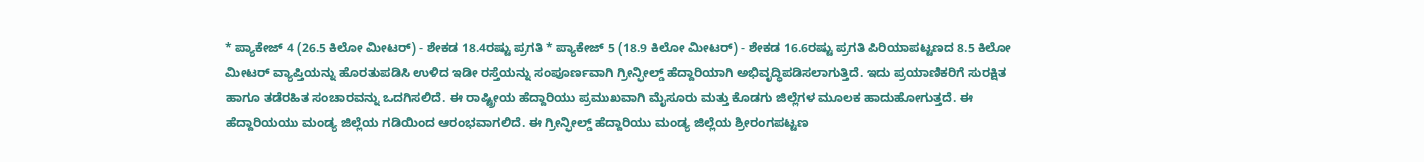* ಪ್ಯಾಕೇಜ್ 4 (26.5 ಕಿಲೋ ಮೀಟರ್) - ಶೇಕಡ 18.4ರಷ್ಟು ಪ್ರಗತಿ * ಪ್ಯಾಕೇಜ್ 5 (18.9 ಕಿಲೋ ಮೀಟರ್) - ಶೇಕಡ 16.6ರಷ್ಟು ಪ್ರಗತಿ ಪಿರಿಯಾಪಟ್ಟಣದ 8.5 ಕಿಲೋ ಮೀಟರ್ ವ್ಯಾಪ್ತಿಯನ್ನು ಹೊರತುಪಡಿಸಿ ಉಳಿದ ಇಡೀ ರಸ್ತೆಯನ್ನು ಸಂಪೂರ್ಣವಾಗಿ ಗ್ರೀನ್ಫೀಲ್ಡ್ ಹೆದ್ದಾರಿಯಾಗಿ ಅಭಿವೃದ್ಧಿಪಡಿಸಲಾಗುತ್ತಿದೆ. ಇದು ಪ್ರಯಾಣಿಕರಿಗೆ ಸುರಕ್ಷಿತ ಹಾಗೂ ತಡೆರಹಿತ ಸಂಚಾರವನ್ನು ಒದಗಿಸಲಿದೆ. ಈ ರಾಷ್ಟ್ರೀಯ ಹೆದ್ದಾರಿಯು ಪ್ರಮುಖವಾಗಿ ಮೈಸೂರು ಮತ್ತು ಕೊಡಗು ಜಿಲ್ಲೆಗಳ ಮೂಲಕ ಹಾದುಹೋಗುತ್ತದೆ. ಈ ಹೆದ್ದಾರಿಯಯು ಮಂಡ್ಯ ಜಿಲ್ಲೆಯ ಗಡಿಯಿಂದ ಆರಂಭವಾಗಲಿದೆ. ಈ ಗ್ರೀನ್ಫೀಲ್ಡ್ ಹೆದ್ದಾರಿಯು ಮಂಡ್ಯ ಜಿಲ್ಲೆಯ ಶ್ರೀರಂಗಪಟ್ಟಣ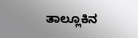ತಾಲ್ಲೂಕಿನ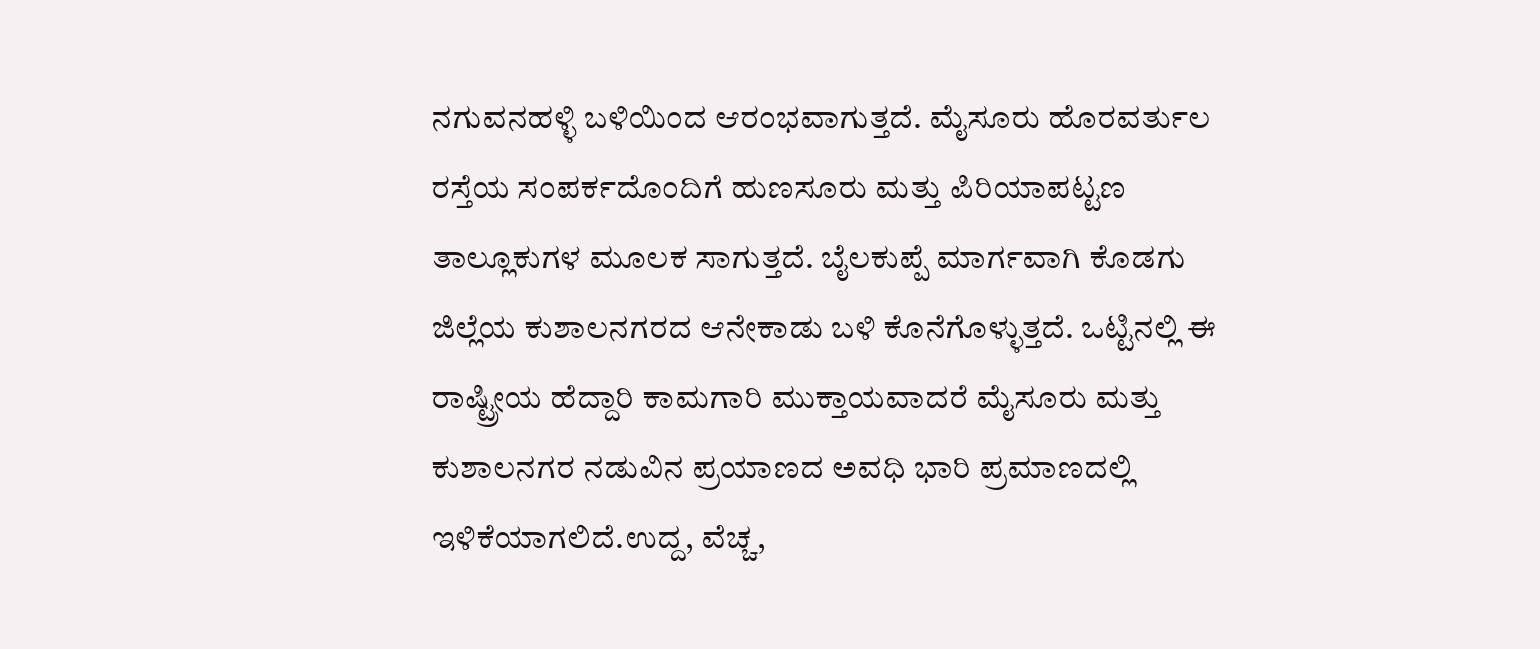ನಗುವನಹಳ್ಳಿ ಬಳಿಯಿಂದ ಆರಂಭವಾಗುತ್ತದೆ. ಮೈಸೂರು ಹೊರವರ್ತುಲ ರಸ್ತೆಯ ಸಂಪರ್ಕದೊಂದಿಗೆ ಹುಣಸೂರು ಮತ್ತು ಪಿರಿಯಾಪಟ್ಟಣ ತಾಲ್ಲೂಕುಗಳ ಮೂಲಕ ಸಾಗುತ್ತದೆ. ಬೈಲಕುಪ್ಪೆ ಮಾರ್ಗವಾಗಿ ಕೊಡಗು ಜಿಲ್ಲೆಯ ಕುಶಾಲನಗರದ ಆನೇಕಾಡು ಬಳಿ ಕೊನೆಗೊಳ್ಳುತ್ತದೆ. ಒಟ್ಟಿನಲ್ಲಿ ಈ ರಾಷ್ಟ್ರೀಯ ಹೆದ್ದಾರಿ ಕಾಮಗಾರಿ ಮುಕ್ತಾಯವಾದರೆ ಮೈಸೂರು ಮತ್ತು ಕುಶಾಲನಗರ ನಡುವಿನ ಪ್ರಯಾಣದ ಅವಧಿ ಭಾರಿ ಪ್ರಮಾಣದಲ್ಲಿ ಇಳಿಕೆಯಾಗಲಿದೆ.ಉದ್ದ, ವೆಚ್ಚ,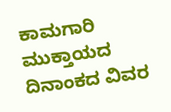ಕಾಮಗಾರಿ ಮುಕ್ತಾಯದ ದಿನಾಂಕದ ವಿವರ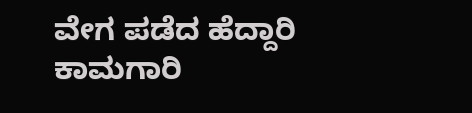ವೇಗ ಪಡೆದ ಹೆದ್ದಾರಿ ಕಾಮಗಾರಿ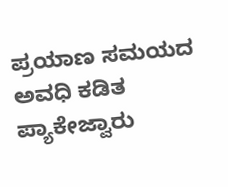ಪ್ರಯಾಣ ಸಮಯದ ಅವಧಿ ಕಡಿತ
ಪ್ಯಾಕೇಜ್ವಾರು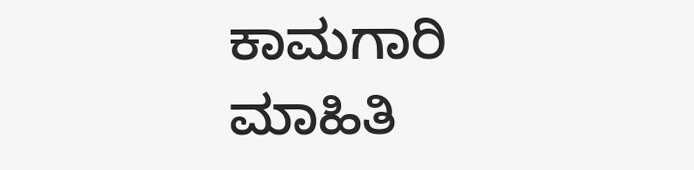ಕಾಮಗಾರಿ ಮಾಹಿತಿ